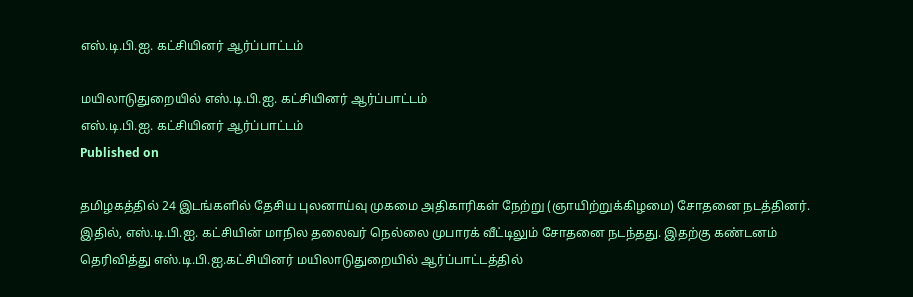எஸ்.டி.பி.ஐ. கட்சியினர் ஆர்ப்பாட்டம்

மயிலாடுதுறையில் எஸ்.டி.பி.ஐ. கட்சியினர் ஆர்ப்பாட்டம்
எஸ்.டி.பி.ஐ. கட்சியினர் ஆர்ப்பாட்டம்
Published on

தமிழகத்தில் 24 இடங்களில் தேசிய புலனாய்வு முகமை அதிகாரிகள் நேற்று (ஞாயிற்றுக்கிழமை) சோதனை நடத்தினர். இதில், எஸ்.டி.பி.ஐ. கட்சியின் மாநில தலைவர் நெல்லை முபாரக் வீட்டிலும் சோதனை நடந்தது. இதற்கு கண்டனம் தெரிவித்து எஸ்.டி.பி.ஐ.கட்சியினர் மயிலாடுதுறையில் ஆர்ப்பாட்டத்தில்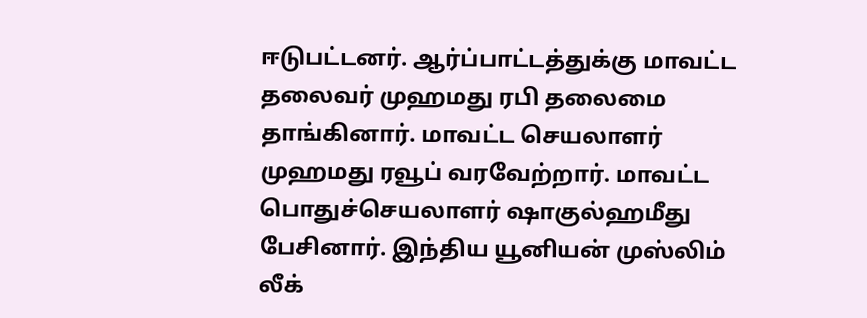ஈடுபட்டனர். ஆர்ப்பாட்டத்துக்கு மாவட்ட தலைவர் முஹமது ரபி தலைமை தாங்கினார். மாவட்ட செயலாளர் முஹமது ரவூப் வரவேற்றார். மாவட்ட பொதுச்செயலாளர் ஷாகுல்ஹமீது பேசினார். இந்திய யூனியன் முஸ்லிம் லீக்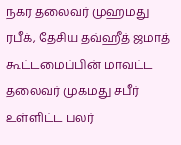நகர தலைவர் முஹமது ரபீக், தேசிய தவ்ஹீத் ஜமாத் கூட்டமைப்பின் மாவட்ட தலைவர் முகமது சபீர் உள்ளிட்ட பலர்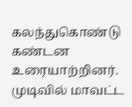கலந்துகொண்டு கண்டன உரையாற்றினர். முடிவில் மாவட்ட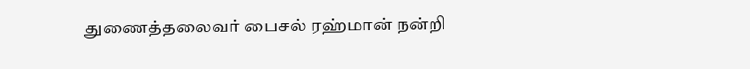துணைத்தலைவர் பைசல் ரஹ்மான் நன்றி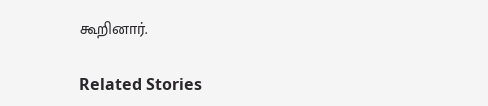கூறினார்.

Related Stories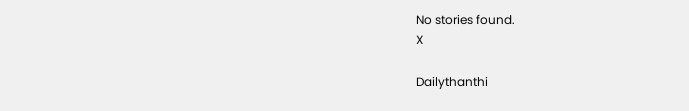No stories found.
X

Dailythanthi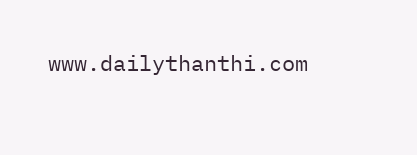www.dailythanthi.com